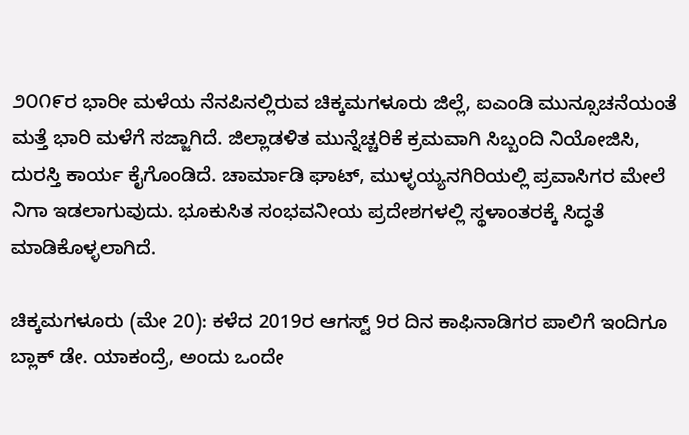೨೦೧೯ರ ಭಾರೀ ಮಳೆಯ ನೆನಪಿನಲ್ಲಿರುವ ಚಿಕ್ಕಮಗಳೂರು ಜಿಲ್ಲೆ, ಐಎಂಡಿ ಮುನ್ಸೂಚನೆಯಂತೆ ಮತ್ತೆ ಭಾರಿ ಮಳೆಗೆ ಸಜ್ಜಾಗಿದೆ. ಜಿಲ್ಲಾಡಳಿತ ಮುನ್ನೆಚ್ಚರಿಕೆ ಕ್ರಮವಾಗಿ ಸಿಬ್ಬಂದಿ ನಿಯೋಜಿಸಿ, ದುರಸ್ತಿ ಕಾರ್ಯ ಕೈಗೊಂಡಿದೆ. ಚಾರ್ಮಾಡಿ ಘಾಟ್, ಮುಳ್ಳಯ್ಯನಗಿರಿಯಲ್ಲಿ ಪ್ರವಾಸಿಗರ ಮೇಲೆ ನಿಗಾ ಇಡಲಾಗುವುದು. ಭೂಕುಸಿತ ಸಂಭವನೀಯ ಪ್ರದೇಶಗಳಲ್ಲಿ ಸ್ಥಳಾಂತರಕ್ಕೆ ಸಿದ್ಧತೆ ಮಾಡಿಕೊಳ್ಳಲಾಗಿದೆ.

ಚಿಕ್ಕಮಗಳೂರು (ಮೇ 20): ಕಳೆದ 2019ರ ಆಗಸ್ಟ್ 9ರ ದಿನ ಕಾಫಿನಾಡಿಗರ ಪಾಲಿಗೆ ಇಂದಿಗೂ ಬ್ಲಾಕ್ ಡೇ. ಯಾಕಂದ್ರೆ, ಅಂದು ಒಂದೇ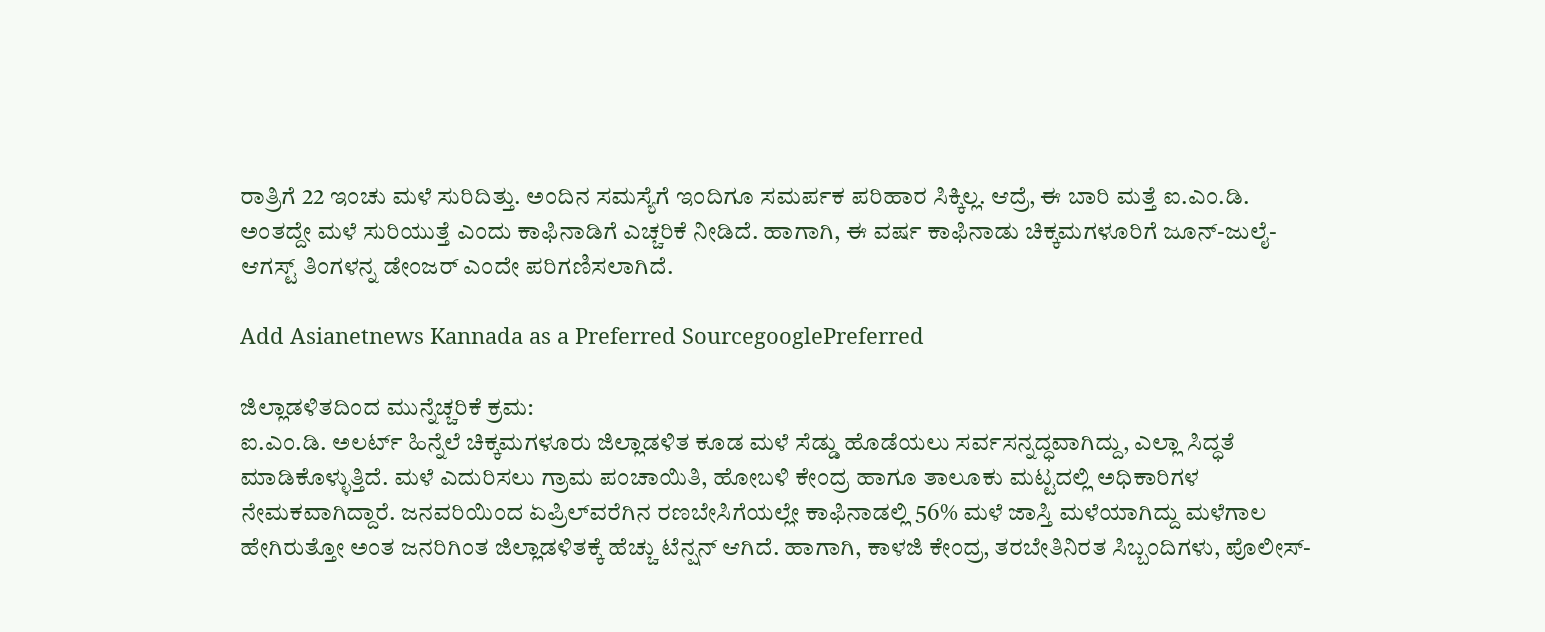ರಾತ್ರಿಗೆ 22 ಇಂಚು ಮಳೆ ಸುರಿದಿತ್ತು. ಅಂದಿನ ಸಮಸ್ಯೆಗೆ ಇಂದಿಗೂ ಸಮರ್ಪಕ ಪರಿಹಾರ ಸಿಕ್ಕಿಲ್ಲ. ಆದ್ರೆ, ಈ ಬಾರಿ ಮತ್ತೆ ಐ.ಎಂ.ಡಿ. ಅಂತದ್ದೇ ಮಳೆ ಸುರಿಯುತ್ತೆ ಎಂದು ಕಾಫಿನಾಡಿಗೆ ಎಚ್ಚರಿಕೆ ನೀಡಿದೆ. ಹಾಗಾಗಿ, ಈ ವರ್ಷ ಕಾಫಿನಾಡು ಚಿಕ್ಕಮಗಳೂರಿಗೆ ಜೂನ್-ಜುಲೈ-ಆಗಸ್ಟ್ ತಿಂಗಳನ್ನ ಡೇಂಜರ್ ಎಂದೇ ಪರಿಗಣಿಸಲಾಗಿದೆ.

Add Asianetnews Kannada as a Preferred SourcegooglePreferred

ಜಿಲ್ಲಾಡಳಿತದಿಂದ ಮುನ್ನೆಚ್ಚರಿಕೆ ಕ್ರಮ:
ಐ.ಎಂ.ಡಿ. ಅಲರ್ಟ್ ಹಿನ್ನೆಲೆ ಚಿಕ್ಕಮಗಳೂರು ಜಿಲ್ಲಾಡಳಿತ ಕೂಡ ಮಳೆ ಸೆಡ್ಡು ಹೊಡೆಯಲು ಸರ್ವಸನ್ನದ್ಧವಾಗಿದ್ದು, ಎಲ್ಲಾ ಸಿದ್ಧತೆ ಮಾಡಿಕೊಳ್ಳುತ್ತಿದೆ. ಮಳೆ ಎದುರಿಸಲು ಗ್ರಾಮ ಪಂಚಾಯಿತಿ, ಹೋಬಳಿ ಕೇಂದ್ರ ಹಾಗೂ ತಾಲೂಕು ಮಟ್ಟದಲ್ಲಿ ಅಧಿಕಾರಿಗಳ ನೇಮಕವಾಗಿದ್ದಾರೆ. ಜನವರಿಯಿಂದ ಏಪ್ರಿಲ್‍ವರೆಗಿನ ರಣಬೇಸಿಗೆಯಲ್ಲೇ ಕಾಫಿನಾಡಲ್ಲಿ 56% ಮಳೆ ಜಾಸ್ತಿ ಮಳೆಯಾಗಿದ್ದು ಮಳೆಗಾಲ ಹೇಗಿರುತ್ತೋ ಅಂತ ಜನರಿಗಿಂತ ಜಿಲ್ಲಾಡಳಿತಕ್ಕೆ ಹೆಚ್ಚು ಟೆನ್ಷನ್ ಆಗಿದೆ. ಹಾಗಾಗಿ, ಕಾಳಜಿ ಕೇಂದ್ರ, ತರಬೇತಿನಿರತ ಸಿಬ್ಬಂದಿಗಳು, ಪೊಲೀಸ್-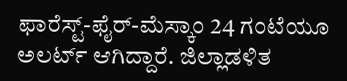ಫಾರೆಸ್ಟ್-ಫೈರ್-ಮೆಸ್ಕಾಂ 24 ಗಂಟೆಯೂ ಅಲರ್ಟ್ ಆಗಿದ್ದಾರೆ. ಜಿಲ್ಲಾಡಳಿತ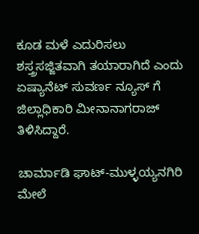ಕೂಡ ಮಳೆ ಎದುರಿಸಲು ಶಸ್ತ್ರಸಜ್ಜಿತವಾಗಿ ತಯಾರಾಗಿದೆ ಎಂದು ಏಷ್ಯಾನೆಟ್ ಸುವರ್ಣ ನ್ಯೂಸ್ ಗೆ ಜಿಲ್ಲಾಧಿಕಾರಿ ಮೀನಾನಾಗರಾಜ್ ತಿಳಿಸಿದ್ದಾರೆ.

ಚಾರ್ಮಾಡಿ ಘಾಟ್-ಮುಳ್ಳಯ್ಯನಗಿರಿ ಮೇಲೆ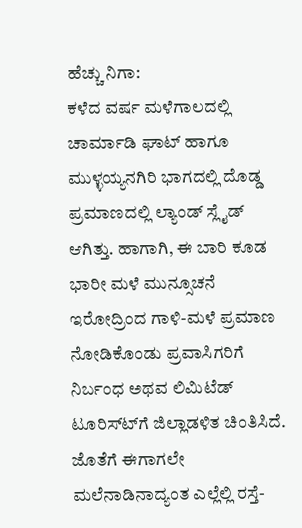ಹೆಚ್ಚು ನಿಗಾ:
ಕಳೆದ ವರ್ಷ ಮಳೆಗಾಲದಲ್ಲಿ ಚಾರ್ಮಾಡಿ ಘಾಟ್ ಹಾಗೂ ಮುಳ್ಳಯ್ಯನಗಿರಿ ಭಾಗದಲ್ಲಿ ದೊಡ್ಡ ಪ್ರಮಾಣದಲ್ಲಿ ಲ್ಯಾಂಡ್ ಸ್ಲೈಡ್ ಆಗಿತ್ತು. ಹಾಗಾಗಿ, ಈ ಬಾರಿ ಕೂಡ ಭಾರೀ ಮಳೆ ಮುನ್ಸೂಚನೆ ಇರೋದ್ರಿಂದ ಗಾಳಿ-ಮಳೆ ಪ್ರಮಾಣ ನೋಡಿಕೊಂಡು ಪ್ರವಾಸಿಗರಿಗೆ ನಿರ್ಬಂಧ ಅಥವ ಲಿಮಿಟೆಡ್ ಟೂರಿಸ್ಟ್‍ಗೆ ಜಿಲ್ಲಾಡಳಿತ ಚಿಂತಿಸಿದೆ. ಜೊತೆಗೆ ಈಗಾಗಲೇ ಮಲೆನಾಡಿನಾದ್ಯಂತ ಎಲ್ಲೆಲ್ಲಿ ರಸ್ತೆ-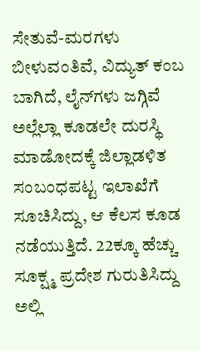ಸೇತುವೆ-ಮರಗಳು ಬೀಳುವಂತಿವೆ, ವಿದ್ಯುತ್ ಕಂಬ ಬಾಗಿದೆ, ಲೈನ್‍ಗಳು ಜಗ್ಗಿವೆ ಅಲ್ಲೆಲ್ಲಾ ಕೂಡಲೇ ದುರಸ್ಥಿ ಮಾಡೋದಕ್ಕೆ ಜಿಲ್ಲಾಡಳಿತ ಸಂಬಂಧಪಟ್ಟ ಇಲಾಖೆಗೆ ಸೂಚಿಸಿದ್ದು, ಆ ಕೆಲಸ ಕೂಡ ನಡೆಯುತ್ತಿದೆ. 22ಕ್ಕೂ ಹೆಚ್ಚು ಸೂಕ್ಷ್ಮ ಪ್ರದೇಶ ಗುರುತಿಸಿದ್ದು ಅಲ್ಲಿ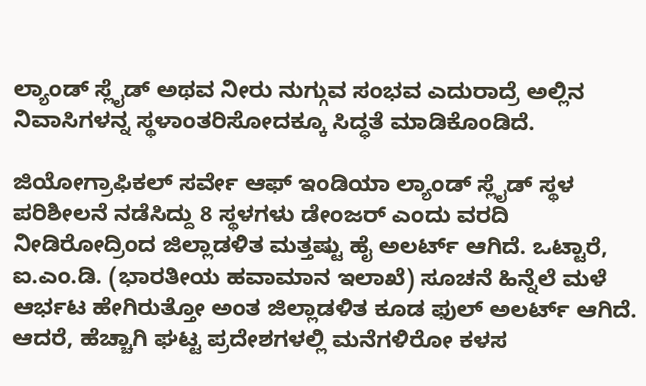ಲ್ಯಾಂಡ್ ಸ್ಲೈಡ್ ಅಥವ ನೀರು ನುಗ್ಗುವ ಸಂಭವ ಎದುರಾದ್ರೆ ಅಲ್ಲಿನ ನಿವಾಸಿಗಳನ್ನ ಸ್ಥಳಾಂತರಿಸೋದಕ್ಕೂ ಸಿದ್ಧತೆ ಮಾಡಿಕೊಂಡಿದೆ.

ಜಿಯೋಗ್ರಾಫಿಕಲ್ ಸರ್ವೇ ಆಫ್ ಇಂಡಿಯಾ ಲ್ಯಾಂಡ್ ಸ್ಲೈಡ್ ಸ್ಥಳ ಪರಿಶೀಲನೆ ನಡೆಸಿದ್ದು 8 ಸ್ಥಳಗಳು ಡೇಂಜರ್ ಎಂದು ವರದಿ ನೀಡಿರೋದ್ರಿಂದ ಜಿಲ್ಲಾಡಳಿತ ಮತ್ತಷ್ಟು ಹೈ ಅಲರ್ಟ್ ಆಗಿದೆ. ಒಟ್ಟಾರೆ, ಐ.ಎಂ.ಡಿ. (ಭಾರತೀಯ ಹವಾಮಾನ ಇಲಾಖೆ) ಸೂಚನೆ ಹಿನ್ನೆಲೆ ಮಳೆ ಆರ್ಭಟ ಹೇಗಿರುತ್ತೋ ಅಂತ ಜಿಲ್ಲಾಡಳಿತ ಕೂಡ ಫುಲ್ ಅಲರ್ಟ್ ಆಗಿದೆ. ಆದರೆ, ಹೆಚ್ಚಾಗಿ ಘಟ್ಟ ಪ್ರದೇಶಗಳಲ್ಲಿ ಮನೆಗಳಿರೋ ಕಳಸ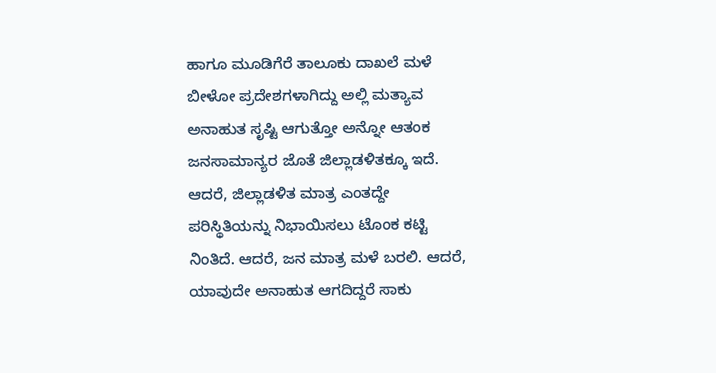ಹಾಗೂ ಮೂಡಿಗೆರೆ ತಾಲೂಕು ದಾಖಲೆ ಮಳೆ ಬೀಳೋ ಪ್ರದೇಶಗಳಾಗಿದ್ದು ಅಲ್ಲಿ ಮತ್ಯಾವ ಅನಾಹುತ ಸೃಷ್ಟಿ ಆಗುತ್ತೋ ಅನ್ನೋ ಆತಂಕ ಜನಸಾಮಾನ್ಯರ ಜೊತೆ ಜಿಲ್ಲಾಡಳಿತಕ್ಕೂ ಇದೆ. ಆದರೆ, ಜಿಲ್ಲಾಡಳಿತ ಮಾತ್ರ ಎಂತದ್ದೇ ಪರಿಸ್ಥಿತಿಯನ್ನು ನಿಭಾಯಿಸಲು ಟೊಂಕ ಕಟ್ಟಿ ನಿಂತಿದೆ. ಆದರೆ, ಜನ ಮಾತ್ರ ಮಳೆ ಬರಲಿ. ಆದರೆ, ಯಾವುದೇ ಅನಾಹುತ ಆಗದಿದ್ದರೆ ಸಾಕು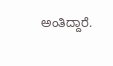ಅಂತಿದ್ದಾರೆ.